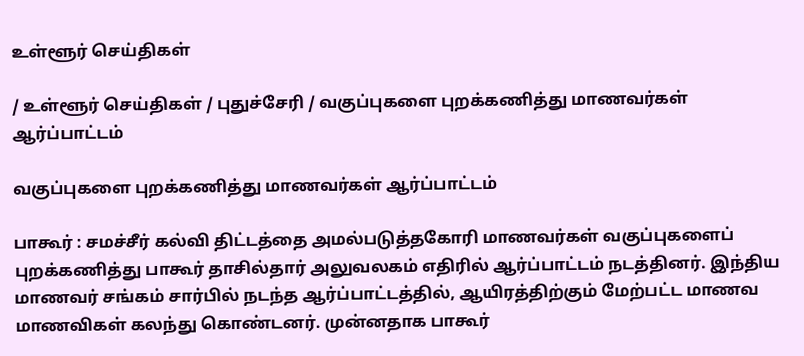உள்ளூர் செய்திகள்

/ உள்ளூர் செய்திகள் / புதுச்சேரி / வகுப்புகளை புறக்கணித்து மாணவர்கள் ஆர்ப்பாட்டம்

வகுப்புகளை புறக்கணித்து மாணவர்கள் ஆர்ப்பாட்டம்

பாகூர் : சமச்சீர் கல்வி திட்டத்தை அமல்படுத்தகோரி மாணவர்கள் வகுப்புகளைப் புறக்கணித்து பாகூர் தாசில்தார் அலுவலகம் எதிரில் ஆர்ப்பாட்டம் நடத்தினர். இந்திய மாணவர் சங்கம் சார்பில் நடந்த ஆர்ப்பாட்டத்தில், ஆயிரத்திற்கும் மேற்பட்ட மாணவ மாணவிகள் கலந்து கொண்டனர். முன்னதாக பாகூர்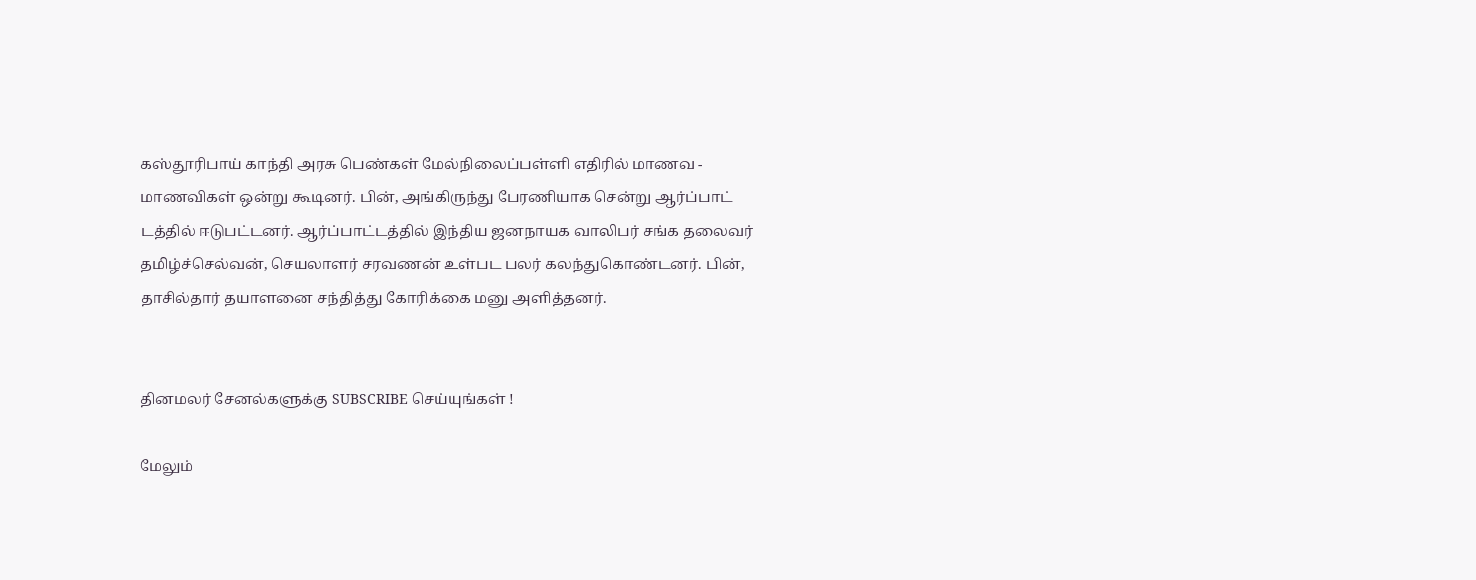கஸ்தூரிபாய் காந்தி அரசு பெண்கள் மேல்நிலைப்பள்ளி எதிரில் மாணவ - மாணவிகள் ஒன்று கூடினர். பின், அங்கிருந்து பேரணியாக சென்று ஆர்ப்பாட் டத்தில் ஈடுபட்டனர். ஆர்ப்பாட்டத்தில் இந்திய ஜனநாயக வாலிபர் சங்க தலைவர் தமிழ்ச்செல்வன், செயலாளர் சரவணன் உள்பட பலர் கலந்துகொண்டனர். பின், தாசில்தார் தயாளனை சந்தித்து கோரிக்கை மனு அளித்தனர்.


தினமலர் சேனல்களுக்கு SUBSCRIBE செய்யுங்கள் !

மேலும்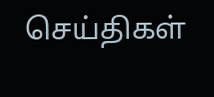செய்திகள்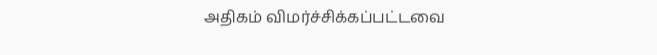அதிகம் விமர்ச்சிக்கப்பட்டவை